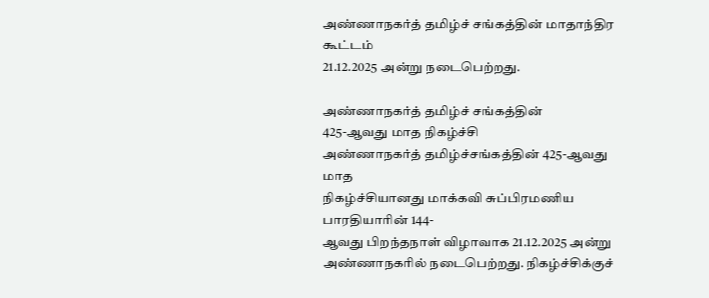அண்ணாநகர்த் தமிழ்ச் சங்கத்தின் மாதாந்திர கூட்டம்
21.12.2025 அன்று நடைபெற்றது.

அண்ணாநகர்த் தமிழ்ச் சங்கத்தின்
425-ஆவது மாத நிகழ்ச்சி
அண்ணாநகர்த் தமிழ்ச்சங்கத்தின் 425-ஆவது மாத
நிகழ்ச்சியானது மாக்கவி சுப்பிரமணிய பாரதியாரின் 144-
ஆவது பிறந்தநாள் விழாவாக 21.12.2025 அன்று
அண்ணாநகரில் நடைபெற்றது. நிகழ்ச்சிக்குச்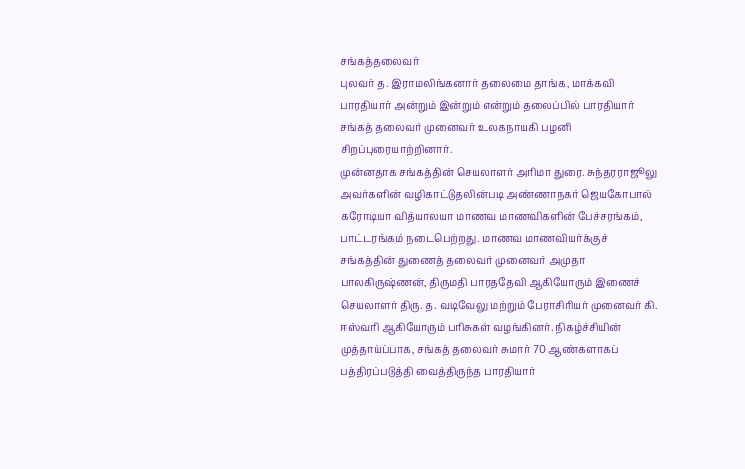சங்கத்தலைவர்
புலவர் த. இராமலிங்கனார் தலைமை தாங்க, மாக்கவி
பாரதியார் அன்றும் இன்றும் என்றும் தலைப்பில் பாரதியார்
சங்கத் தலைவர் முனைவர் உலகநாயகி பழனி
சிறப்புரையாற்றினார்.
முன்னதாக சங்கத்தின் செயலாளர் அரிமா துரை. சுந்தரராஜூலு
அவர்களின் வழிகாட்டுதலின்படி அண்ணாநகர் ஜெயகோபால்
கரோடியா வித்யாலயா மாணவ மாணவிகளின் பேச்சரங்கம்,
பாட்டரங்கம் நடைபெற்றது. மாணவ மாணவியர்க்குச்
சங்கத்தின் துணைத் தலைவர் முனைவர் அமுதா
பாலகிருஷ்ணன், திருமதி பாரததேவி ஆகியோரும் இணைச்
செயலாளர் திரு. த. வடிவேலு மற்றும் பேராசிரியர் முனைவர் கி.
ஈஸ்வரி ஆகியோரும் பரிசுகள் வழங்கினர். நிகழ்ச்சியின்
முத்தாய்ப்பாக, சங்கத் தலைவர் சுமார் 70 ஆண்களாகப்
பத்திரப்படுத்தி வைத்திருந்த பாரதியார்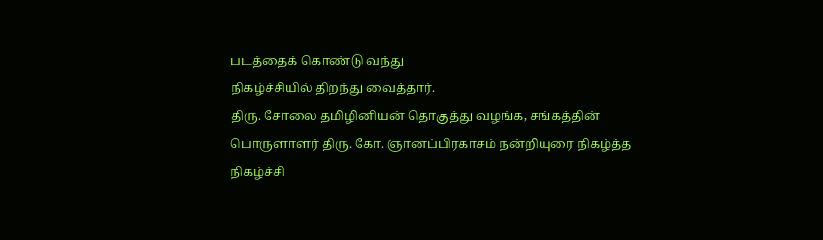படத்தைக் கொண்டு வந்து
நிகழ்ச்சியில் திறந்து வைத்தார்.
திரு. சோலை தமிழினியன் தொகுத்து வழங்க, சங்கத்தின்
பொருளாளர் திரு. கோ. ஞானப்பிரகாசம் நன்றியுரை நிகழ்த்த
நிகழ்ச்சி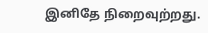இனிதே நிறைவுற்றது.